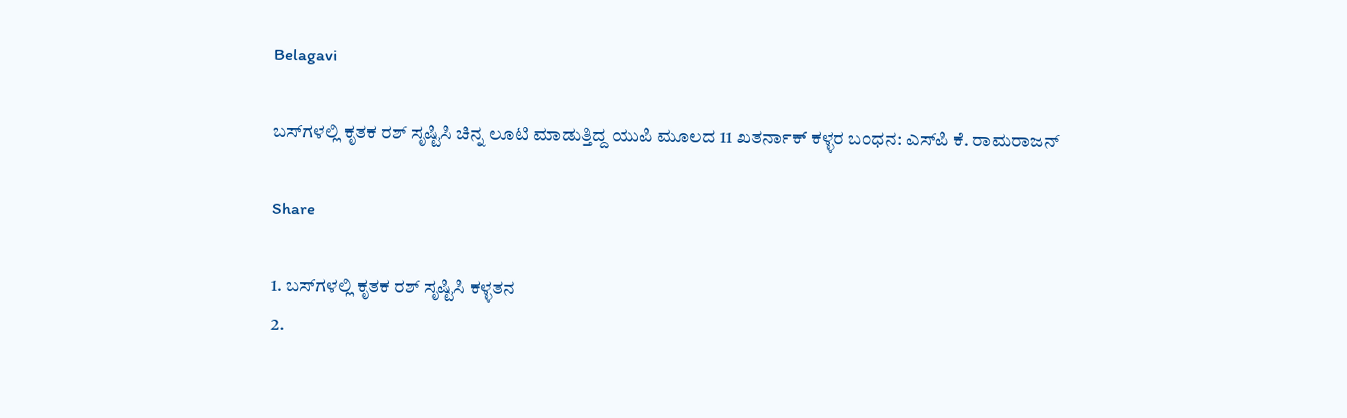Belagavi

ಬಸ್‌ಗಳಲ್ಲಿ ಕೃತಕ ರಶ್ ಸೃಷ್ಟಿಸಿ ಚಿನ್ನ ಲೂಟಿ ಮಾಡುತ್ತಿದ್ದ ಯುಪಿ ಮೂಲದ 11 ಖತರ್ನಾಕ್ ಕಳ್ಳರ ಬಂಧನ: ಎಸ್‌ಪಿ ಕೆ. ರಾಮರಾಜನ್

Share

1. ಬಸ್‌ಗಳಲ್ಲಿ ಕೃತಕ ರಶ್ ಸೃಷ್ಟಿಸಿ ಕಳ್ಳತನ
2.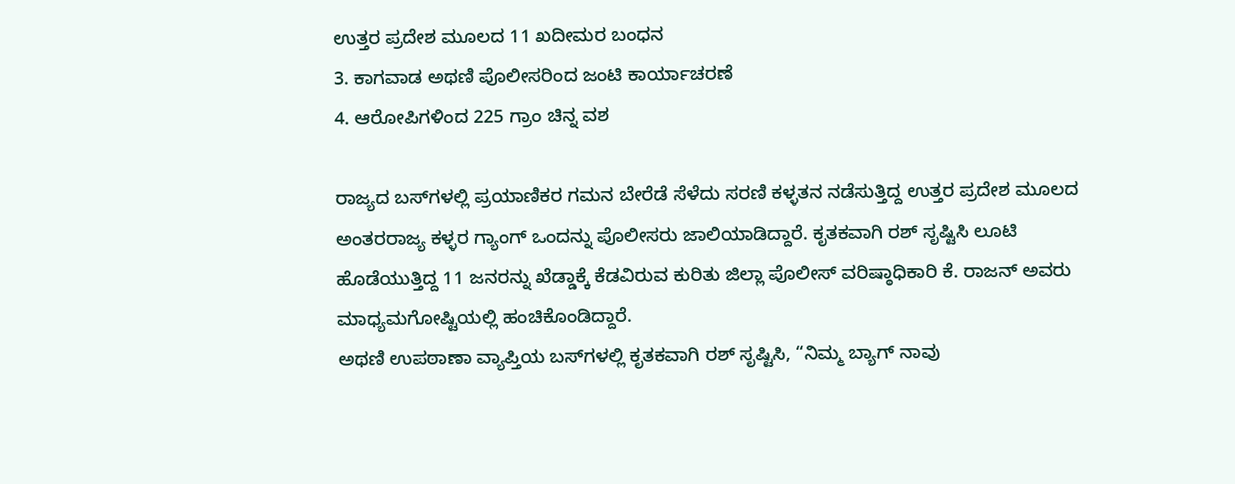ಉತ್ತರ ಪ್ರದೇಶ ಮೂಲದ 11 ಖದೀಮರ ಬಂಧನ
3. ಕಾಗವಾಡ ಅಥಣಿ ಪೊಲೀಸರಿಂದ ಜಂಟಿ ಕಾರ್ಯಾಚರಣೆ
4. ಆರೋಪಿಗಳಿಂದ 225 ಗ್ರಾಂ ಚಿನ್ನ ವಶ

ರಾಜ್ಯದ ಬಸ್‌ಗಳಲ್ಲಿ ಪ್ರಯಾಣಿಕರ ಗಮನ ಬೇರೆಡೆ ಸೆಳೆದು ಸರಣಿ ಕಳ್ಳತನ ನಡೆಸುತ್ತಿದ್ದ ಉತ್ತರ ಪ್ರದೇಶ ಮೂಲದ ಅಂತರರಾಜ್ಯ ಕಳ್ಳರ ಗ್ಯಾಂಗ್ ಒಂದನ್ನು ಪೊಲೀಸರು ಜಾಲಿಯಾಡಿದ್ದಾರೆ. ಕೃತಕವಾಗಿ ರಶ್ ಸೃಷ್ಟಿಸಿ ಲೂಟಿ ಹೊಡೆಯುತ್ತಿದ್ದ 11 ಜನರನ್ನು ಖೆಡ್ಡಾಕ್ಕೆ ಕೆಡವಿರುವ ಕುರಿತು ಜಿಲ್ಲಾ ಪೊಲೀಸ್ ವರಿಷ್ಠಾಧಿಕಾರಿ ಕೆ. ರಾಜನ್ ಅವರು ಮಾಧ್ಯಮಗೋಷ್ಟಿಯಲ್ಲಿ ಹಂಚಿಕೊಂಡಿದ್ದಾರೆ.
ಅಥಣಿ ಉಪಠಾಣಾ ವ್ಯಾಪ್ತಿಯ ಬಸ್‌ಗಳಲ್ಲಿ ಕೃತಕವಾಗಿ ರಶ್ ಸೃಷ್ಟಿಸಿ, “ನಿಮ್ಮ ಬ್ಯಾಗ್ ನಾವು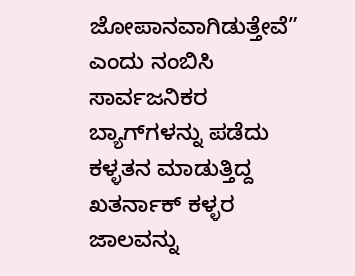ಜೋಪಾನವಾಗಿಡುತ್ತೇವೆ” ಎಂದು ನಂಬಿಸಿ ಸಾರ್ವಜನಿಕರ ಬ್ಯಾಗ್‌ಗಳನ್ನು ಪಡೆದು ಕಳ್ಳತನ ಮಾಡುತ್ತಿದ್ದ ಖತರ್ನಾಕ್ ಕಳ್ಳರ ಜಾಲವನ್ನು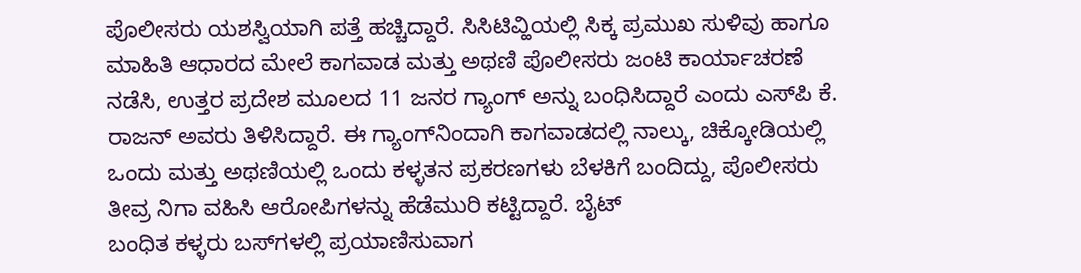ಪೊಲೀಸರು ಯಶಸ್ವಿಯಾಗಿ ಪತ್ತೆ ಹಚ್ಚಿದ್ದಾರೆ. ಸಿಸಿಟಿವ್ಹಿಯಲ್ಲಿ ಸಿಕ್ಕ ಪ್ರಮುಖ ಸುಳಿವು ಹಾಗೂ ಮಾಹಿತಿ ಆಧಾರದ ಮೇಲೆ ಕಾಗವಾಡ ಮತ್ತು ಅಥಣಿ ಪೊಲೀಸರು ಜಂಟಿ ಕಾರ್ಯಾಚರಣೆ ನಡೆಸಿ, ಉತ್ತರ ಪ್ರದೇಶ ಮೂಲದ 11 ಜನರ ಗ್ಯಾಂಗ್ ಅನ್ನು ಬಂಧಿಸಿದ್ದಾರೆ ಎಂದು ಎಸ್‌ಪಿ ಕೆ. ರಾಜನ್ ಅವರು ತಿಳಿಸಿದ್ದಾರೆ. ಈ ಗ್ಯಾಂಗ್‌ನಿಂದಾಗಿ ಕಾಗವಾಡದಲ್ಲಿ ನಾಲ್ಕು, ಚಿಕ್ಕೋಡಿಯಲ್ಲಿ ಒಂದು ಮತ್ತು ಅಥಣಿಯಲ್ಲಿ ಒಂದು ಕಳ್ಳತನ ಪ್ರಕರಣಗಳು ಬೆಳಕಿಗೆ ಬಂದಿದ್ದು, ಪೊಲೀಸರು ತೀವ್ರ ನಿಗಾ ವಹಿಸಿ ಆರೋಪಿಗಳನ್ನು ಹೆಡೆಮುರಿ ಕಟ್ಟಿದ್ದಾರೆ. ಬೈಟ್
ಬಂಧಿತ ಕಳ್ಳರು ಬಸ್‌ಗಳಲ್ಲಿ ಪ್ರಯಾಣಿಸುವಾಗ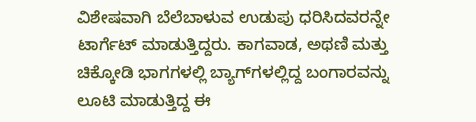ವಿಶೇಷವಾಗಿ ಬೆಲೆಬಾಳುವ ಉಡುಪು ಧರಿಸಿದವರನ್ನೇ ಟಾರ್ಗೆಟ್ ಮಾಡುತ್ತಿದ್ದರು. ಕಾಗವಾಡ, ಅಥಣಿ ಮತ್ತು ಚಿಕ್ಕೋಡಿ ಭಾಗಗಳಲ್ಲಿ ಬ್ಯಾಗ್‌ಗಳಲ್ಲಿದ್ದ ಬಂಗಾರವನ್ನು ಲೂಟಿ ಮಾಡುತ್ತಿದ್ದ ಈ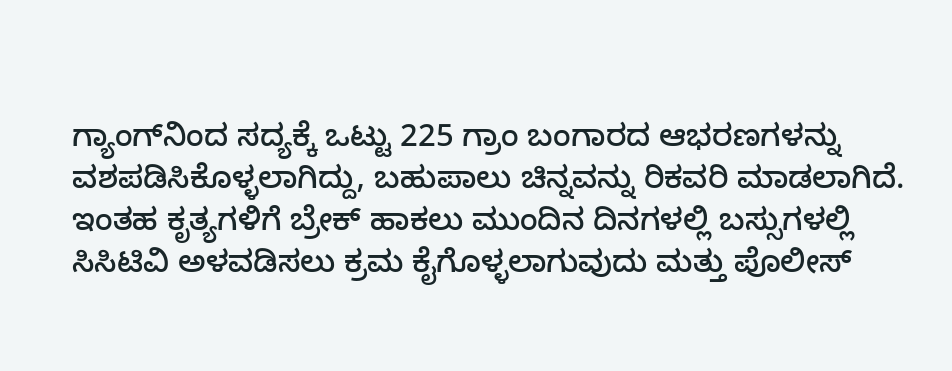ಗ್ಯಾಂಗ್‌ನಿಂದ ಸದ್ಯಕ್ಕೆ ಒಟ್ಟು 225 ಗ್ರಾಂ ಬಂಗಾರದ ಆಭರಣಗಳನ್ನು ವಶಪಡಿಸಿಕೊಳ್ಳಲಾಗಿದ್ದು, ಬಹುಪಾಲು ಚಿನ್ನವನ್ನು ರಿಕವರಿ ಮಾಡಲಾಗಿದೆ. ಇಂತಹ ಕೃತ್ಯಗಳಿಗೆ ಬ್ರೇಕ್ ಹಾಕಲು ಮುಂದಿನ ದಿನಗಳಲ್ಲಿ ಬಸ್ಸುಗಳಲ್ಲಿ ಸಿಸಿಟಿವಿ ಅಳವಡಿಸಲು ಕ್ರಮ ಕೈಗೊಳ್ಳಲಾಗುವುದು ಮತ್ತು ಪೊಲೀಸ್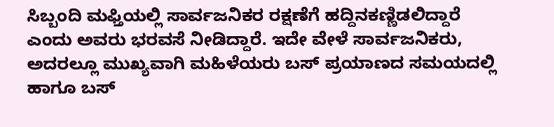ಸಿಬ್ಬಂದಿ ಮಫ್ತಿಯಲ್ಲಿ ಸಾರ್ವಜನಿಕರ ರಕ್ಷಣೆಗೆ ಹದ್ದಿನಕಣ್ಣಿಡಲಿದ್ದಾರೆ ಎಂದು ಅವರು ಭರವಸೆ ನೀಡಿದ್ದಾರೆ. ಇದೇ ವೇಳೆ ಸಾರ್ವಜನಿಕರು, ಅದರಲ್ಲೂ ಮುಖ್ಯವಾಗಿ ಮಹಿಳೆಯರು ಬಸ್ ಪ್ರಯಾಣದ ಸಮಯದಲ್ಲಿ ಹಾಗೂ ಬಸ್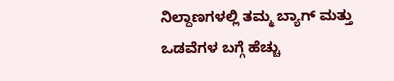ನಿಲ್ದಾಣಗಳಲ್ಲಿ ತಮ್ಮ ಬ್ಯಾಗ್ ಮತ್ತು ಒಡವೆಗಳ ಬಗ್ಗೆ ಹೆಚ್ಚು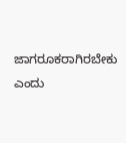ಜಾಗರೂಕರಾಗಿರಬೇಕು ಎಂದು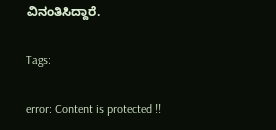ವಿನಂತಿಸಿದ್ದಾರೆ.

Tags:

error: Content is protected !!